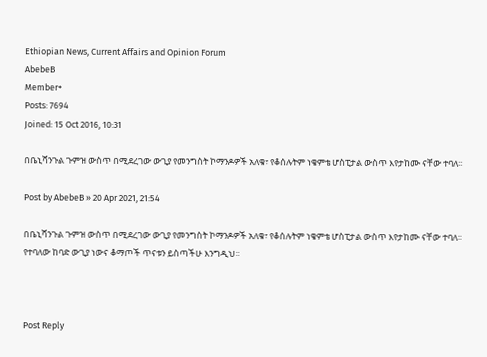Ethiopian News, Current Affairs and Opinion Forum
AbebeB
Member+
Posts: 7694
Joined: 15 Oct 2016, 10:31

በቤኒሻንጉል ጉምዝ ውስጥ በሚደረገው ውጊያ የመንግስት ኮማንዶዎች አለቁ፣ የቆሰሉትም ነቄምቴ ሆስፒታል ውስጥ እየታከሙ ናቸው ተባለ፡፡

Post by AbebeB » 20 Apr 2021, 21:54

በቤኒሻንጉል ጉምዝ ውስጥ በሚደረገው ውጊያ የመንግስት ኮማንዶዎች አለቁ፣ የቆሰሉትም ነቄምቴ ሆስፒታል ውስጥ እየታከሙ ናቸው ተባለ፡፡
የተባለው ከባድ ውጊያ ነውና ቆማጦች ጥናቱን ይስጣችሁ እንግዲህ፡፡



Post Reply